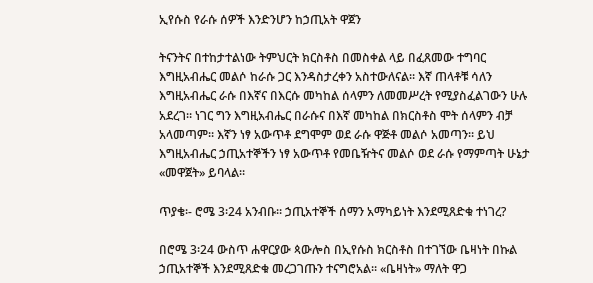ኢየሱስ የራሱ ሰዎች እንድንሆን ከኃጢአት ዋጀን

ትናንትና በተከታተልነው ትምህርት ክርስቶስ በመስቀል ላይ በፈጸመው ተግባር እግዚአብሔር መልሶ ከራሱ ጋር እንዳስታረቀን አስተውለናል። እኛ ጠላቶቹ ሳለን እግዚአብሔር ራሱ በእኛና በእርሱ መካከል ሰላምን ለመመሥረት የሚያስፈልገውን ሁሉ አደረገ። ነገር ግን እግዚአብሔር በራሱና በእኛ መካከል በክርስቶስ ሞት ሰላምን ብቻ አላመጣም። እኛን ነፃ አውጥቶ ደግሞም ወደ ራሱ ዋጅቶ መልሶ አመጣን። ይህ እግዚአብሔር ኃጢአተኞችን ነፃ አውጥቶ የመቤዥትና መልሶ ወደ ራሱ የማምጣት ሁኔታ «መዋጀት» ይባላል።

ጥያቄ፡- ሮሜ 3፡24 አንብቡ። ኃጢአተኞች ሰማን አማካይነት እንደሚጸድቁ ተነገረ?

በሮሜ 3፡24 ውስጥ ሐዋርያው ጳውሎስ በኢየሱስ ክርስቶስ በተገኘው ቤዛነት በኩል ኃጢአተኞች እንደሚጸድቁ መረጋገጡን ተናግሮአል። «ቤዛነት» ማለት ዋጋ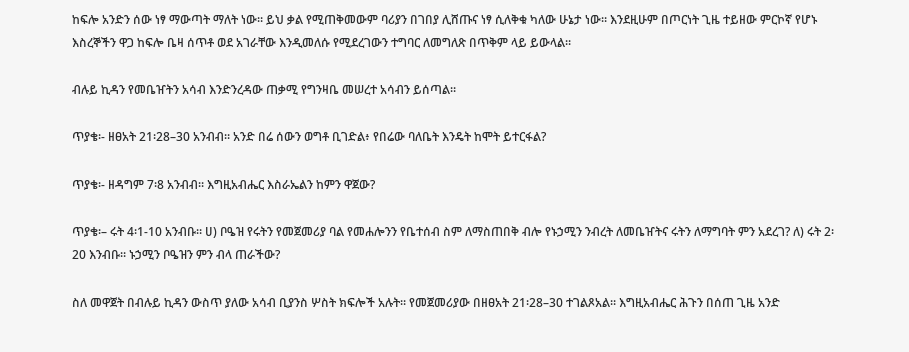ከፍሎ አንድን ሰው ነፃ ማውጣት ማለት ነው። ይህ ቃል የሚጠቅመውም ባሪያን በገበያ ሊሸጡና ነፃ ሲለቅቁ ካለው ሁኔታ ነው። እንደዚሁም በጦርነት ጊዜ ተይዘው ምርኮኛ የሆኑ እስረኞችን ዋጋ ከፍሎ ቤዛ ሰጥቶ ወደ አገራቸው እንዲመለሱ የሚደረገውን ተግባር ለመግለጽ በጥቅም ላይ ይውላል።

ብሉይ ኪዳን የመቤዠትን አሳብ እንድንረዳው ጠቃሚ የግንዛቤ መሠረተ አሳብን ይሰጣል።

ጥያቄ፡- ዘፀአት 21፡28–30 አንብብ። አንድ በሬ ሰውን ወግቶ ቢገድል፥ የበሬው ባለቤት እንዴት ከሞት ይተርፋል?

ጥያቄ፡- ዘዳግም 7፡8 አንብብ። እግዚአብሔር እስራኤልን ከምን ዋጀው?

ጥያቄ፡– ሩት 4፡1-10 አንብቡ። ሀ) ቦዔዝ የሩትን የመጀመሪያ ባል የመሐሎንን የቤተሰብ ስም ለማስጠበቅ ብሎ የኑኃሚን ንብረት ለመቤዠትና ሩትን ለማግባት ምን አደረገ? ለ) ሩት 2፡20 እንብቡ። ኑኃሚን ቦዔዝን ምን ብላ ጠራችው?

ስለ መዋጀት በብሉይ ኪዳን ውስጥ ያለው አሳብ ቢያንስ ሦስት ክፍሎች አሉት። የመጀመሪያው በዘፀአት 21፡28–30 ተገልጾአል። እግዚአብሔር ሕጉን በሰጠ ጊዜ አንድ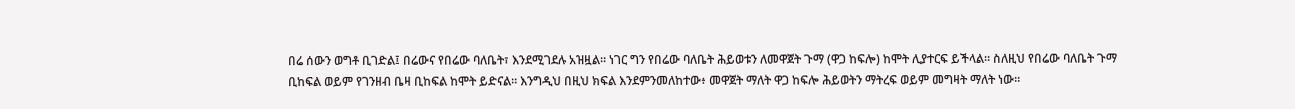በሬ ሰውን ወግቶ ቢገድል፤ በሬውና የበሬው ባለቤት፣ እንደሚገደሉ አዝዟል። ነገር ግን የበሬው ባለቤት ሕይወቱን ለመዋጀት ጉማ (ዋጋ ከፍሎ) ከሞት ሊያተርፍ ይችላል። ስለዚህ የበሬው ባለቤት ጉማ ቢከፍል ወይም የገንዘብ ቤዛ ቢከፍል ከሞት ይድናል። እንግዲህ በዚህ ክፍል እንደምንመለከተው፥ መዋጀት ማለት ዋጋ ከፍሎ ሕይወትን ማትረፍ ወይም መግዛት ማለት ነው።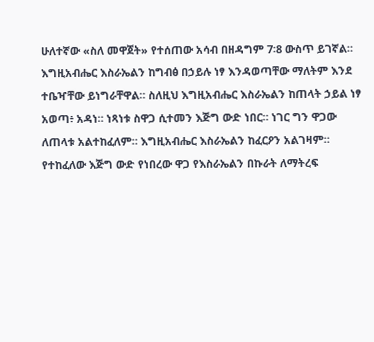ሁለተኛው «ስለ መዋጀት» የተሰጠው አሳብ በዘዳግም 7፡8 ውስጥ ይገኛል። እግዚአብሔር እስራኤልን ከግብፅ በኃይሉ ነፃ እንዳወጣቸው ማለትም እንደ ተቤዣቸው ይነግራቸዋል። ስለዚህ እግዚአብሔር እስራኤልን ከጠላት ኃይል ነፃ አወጣ፥ አዳነ። ነጻነቱ ስዋጋ ሲተመን እጅግ ውድ ነበር። ነገር ግን ዋጋው ለጠላቱ አልተከፈለም። እግዚአብሔር እስራኤልን ከፈርዖን አልገዛም። የተከፈለው እጅግ ውድ የነበረው ዋጋ የእስራኤልን በኩራት ለማትረፍ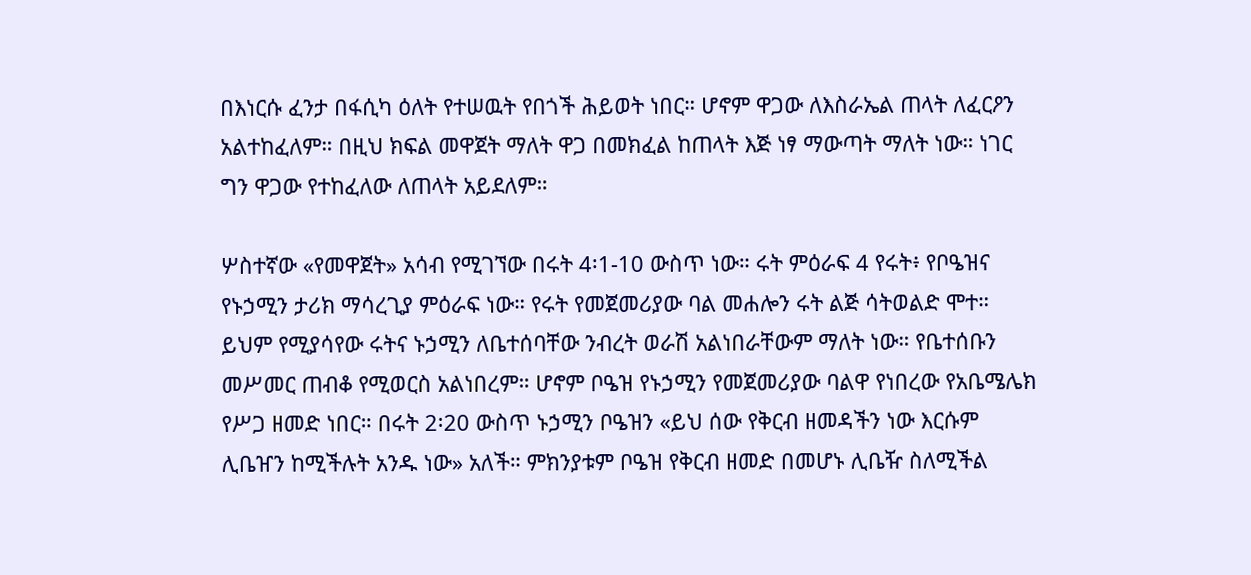በእነርሱ ፈንታ በፋሲካ ዕለት የተሠዉት የበጎች ሕይወት ነበር። ሆኖም ዋጋው ለእስራኤል ጠላት ለፈርዖን አልተከፈለም። በዚህ ክፍል መዋጀት ማለት ዋጋ በመክፈል ከጠላት እጅ ነፃ ማውጣት ማለት ነው። ነገር ግን ዋጋው የተከፈለው ለጠላት አይደለም።

ሦስተኛው «የመዋጀት» አሳብ የሚገኘው በሩት 4፡1-10 ውስጥ ነው። ሩት ምዕራፍ 4 የሩት፥ የቦዔዝና የኑኃሚን ታሪክ ማሳረጊያ ምዕራፍ ነው። የሩት የመጀመሪያው ባል መሐሎን ሩት ልጅ ሳትወልድ ሞተ። ይህም የሚያሳየው ሩትና ኑኃሚን ለቤተሰባቸው ንብረት ወራሽ አልነበራቸውም ማለት ነው። የቤተሰቡን መሥመር ጠብቆ የሚወርስ አልነበረም። ሆኖም ቦዔዝ የኑኃሚን የመጀመሪያው ባልዋ የነበረው የአቤሜሌክ የሥጋ ዘመድ ነበር። በሩት 2፡20 ውስጥ ኑኃሚን ቦዔዝን «ይህ ሰው የቅርብ ዘመዳችን ነው እርሱም ሊቤዠን ከሚችሉት አንዱ ነው» አለች። ምክንያቱም ቦዔዝ የቅርብ ዘመድ በመሆኑ ሊቤዥ ስለሚችል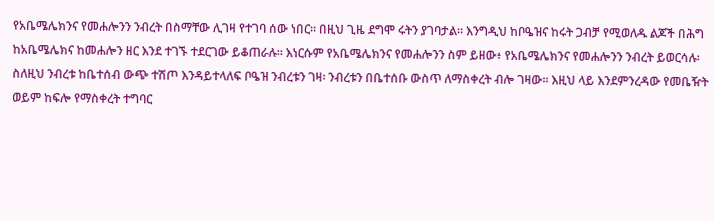የአቤሜሌክንና የመሐሎንን ንብረት በስማቸው ሊገዛ የተገባ ሰው ነበር። በዚህ ጊዜ ደግሞ ሩትን ያገባታል። እንግዲህ ከቦዔዝና ከሩት ጋብቻ የሚወለዱ ልጆች በሕግ ከአቤሜሌክና ከመሐሎን ዘር እንደ ተገኙ ተደርገው ይቆጠራሉ። እነርሱም የአቤሜሌክንና የመሐሎንን ስም ይዘው፥ የአቤሜሌክንና የመሐሎንን ንብረት ይወርሳሉ፡ ስለዚህ ንብረቱ ከቤተሰብ ውጭ ተሽጦ እንዳይተላለፍ ቦዔዝ ንብረቱን ገዛ፡ ንብረቱን በቤተሰቡ ውስጥ ለማስቀረት ብሎ ገዛው። እዚህ ላይ እንደምንረዳው የመቤዥት ወይም ከፍሎ የማስቀረት ተግባር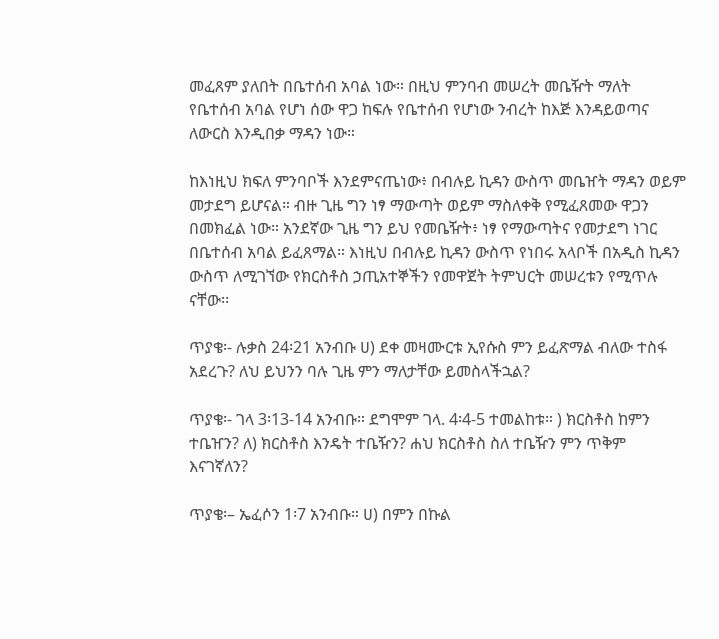መፈጸም ያለበት በቤተሰብ አባል ነው። በዚህ ምንባብ መሠረት መቤዥት ማለት የቤተሰብ አባል የሆነ ሰው ዋጋ ከፍሉ የቤተሰብ የሆነው ንብረት ከእጅ እንዳይወጣና ለውርስ እንዲበቃ ማዳን ነው።

ከእነዚህ ክፍለ ምንባቦች እንደምናጤነው፥ በብሉይ ኪዳን ውስጥ መቤዠት ማዳን ወይም መታደግ ይሆናል። ብዙ ጊዜ ግን ነፃ ማውጣት ወይም ማስለቀቅ የሚፈጸመው ዋጋን በመክፈል ነው። አንደኛው ጊዜ ግን ይህ የመቤዥት፥ ነፃ የማውጣትና የመታደግ ነገር በቤተሰብ አባል ይፈጸማል። እነዚህ በብሉይ ኪዳን ውስጥ የነበሩ አላቦች በአዲስ ኪዳን ውስጥ ለሚገኘው የክርስቶስ ኃጢአተኞችን የመዋጀት ትምህርት መሠረቱን የሚጥሉ ናቸው፡፡

ጥያቄ፡- ሉቃስ 24፡21 አንብቡ ሀ) ደቀ መዛሙርቱ ኢየሱስ ምን ይፈጽማል ብለው ተስፋ አደረጉ? ለህ ይህንን ባሉ ጊዜ ምን ማለታቸው ይመስላችኋል?

ጥያቄ፡- ገላ 3፡13-14 አንብቡ። ደግሞም ገላ. 4፡4-5 ተመልከቱ። ) ክርስቶስ ከምን ተቤዠን? ለ) ክርስቶስ እንዴት ተቤዥን? ሐህ ክርስቶስ ስለ ተቤዥን ምን ጥቅም እናገኛለን?

ጥያቄ፡– ኤፈሶን 1፡7 አንብቡ። ሀ) በምን በኩል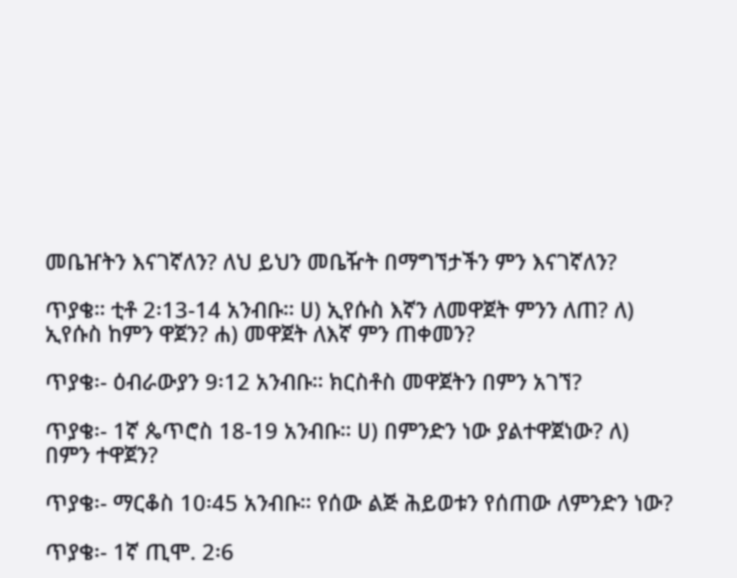መቤዠትን እናገኛለን? ለህ ይህን መቤዥት በማግኘታችን ምን እናገኛለን?

ጥያቄ። ቲቶ 2፡13-14 አንብቡ። ሀ) ኢየሱስ እኛን ለመዋጀት ምንን ለጠ? ለ) ኢየሱስ ከምን ዋጀን? ሐ) መዋጀት ለእኛ ምን ጠቀመን?

ጥያቄ፡- ዕብራውያን 9፡12 አንብቡ። ክርስቶስ መዋጀትን በምን አገኘ?

ጥያቄ፡- 1ኛ ጴጥሮስ 18-19 አንብቡ። ሀ) በምንድን ነው ያልተዋጀነው? ለ) በምን ተዋጀን?

ጥያቄ፡- ማርቆስ 10፡45 አንብቡ። የሰው ልጅ ሕይወቱን የሰጠው ለምንድን ነው?

ጥያቄ፡- 1ኛ ጢሞ. 2፡6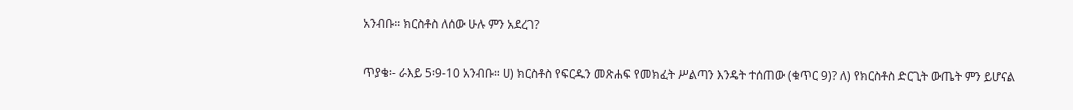አንብቡ። ክርስቶስ ለሰው ሁሉ ምን አደረገ?

ጥያቄ፡- ራእይ 5፡9-10 አንብቡ። ሀ) ክርስቶስ የፍርዱን መጽሐፍ የመክፈት ሥልጣን እንዴት ተሰጠው (ቁጥር 9)? ለ) የክርስቶስ ድርጊት ውጤት ምን ይሆናል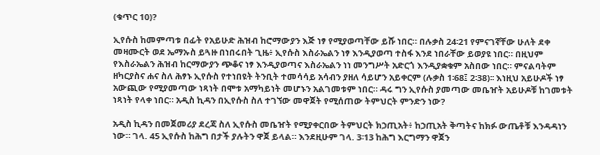(ቁጥር 10)?

ኢየሱስ ከመምጣቱ በፊት የአይሁድ ሕዝብ ከሮማውያን እጅ ነፃ የሚያወጣቸው ይሹ ነበር። በሉቃስ 24፡21 የምናገኛቸው ሁለት ደቀ መዛሙርት ወደ ኤማኡስ ይጓዙ በነበሩበት ጊዜ፥ ኢየሱስ እስራኤልን ነፃ እንዲያወጣ ተስፋ እንደ ነበራቸው ይወያዩ ነበር። በዚህም የእስራኤልን ሕዝብ ከርማውያን ጭቆና ነፃ እንዲያወጣና እስራኤልን ነነ መንግሥት አድርጎ እንዲያቋቁም አስበው ነበር። ምናልባትም ዘካርያስና ሐና ስለ ሕፃኑ ኢየሱስ የተነበዩት ትንቢት ተመሳሳይ አሳብን ያዘለ ሳይሆን አይቀርም (ሉቃስ 1፡68፤ 2፡38)፡፡ እነዚህ አይሁዶች ነፃ አውጪው የሚያመጣው ነጻነት በሞቱ አማካይነት መሆኑን አልገመቱም ነበር። ዳሩ ግን ኢየሱስ ያመጣው መቤዠት አይሁዶቹ ከገመቱት ነጻነት የላቀ ነበር። አዲስ ኪዳን በኢየሱስ ስለ ተገኘው መዋጀት የሚሰጠው ትምህርት ምንድን ነው?

አዲስ ኪዳን በመጀመሪያ ደረጃ ስለ ኢየሱስ መቤዠት የሚያቀርበው ትምህርት ክኃጢአት፥ ከኃጢአት ቅጣትና ከክፉ ውጤቶቹ እንዳዳነን ነው። ገላ. 45 ኢየሱስ ከሕግ በታች ያሉትን ዋጀ ይላል። እንደዚሁም ገላ. 3፡13 ከሕግ እርግማን ዋጀን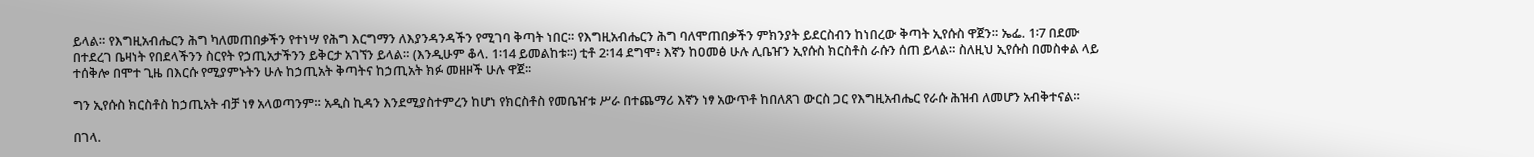ይላል። የእግዚአብሔርን ሕግ ካለመጠበቃችን የተነሣ የሕግ እርግማን ለእያንዳንዳችን የሚገባ ቅጣት ነበር። የእግዚአብሔርን ሕግ ባለሞጠበቃችን ምክንያት ይደርስብን ከነበረው ቅጣት ኢየሱስ ዋጀን። ኤፌ. 1፡7 በደሙ በተደረገ ቤዛነት የበደላችንን ስርየት የኃጢአታችንን ይቅርታ አገኘን ይላል። (እንዲሁም ቆላ. 1፡14 ይመልከቱ፡፡) ቲቶ 2፡14 ደግሞ፥ እኛን ከዐመፅ ሁሉ ሊቤዠን ኢየሱስ ክርስቶስ ራሱን ሰጠ ይላል። ስለዚህ ኢየሱስ በመስቀል ላይ ተሰቅሎ በሞተ ጊዜ በእርሱ የሚያምኑትን ሁሉ ከኃጢአት ቅጣትና ከኃጢአት ክፉ መዘዞች ሁሉ ዋጀ፡፡

ግን ኢየሱስ ክርስቶስ ከኃጢአት ብቻ ነፃ አላወጣንም። አዲስ ኪዳን እንደሚያስተምረን ከሆነ የክርስቶስ የመቤዠቱ ሥራ በተጨማሪ እኛን ነፃ አውጥቶ ከበለጸገ ውርስ ጋር የእግዚአብሔር የራሱ ሕዝብ ለመሆን አብቅተናል።

በገላ.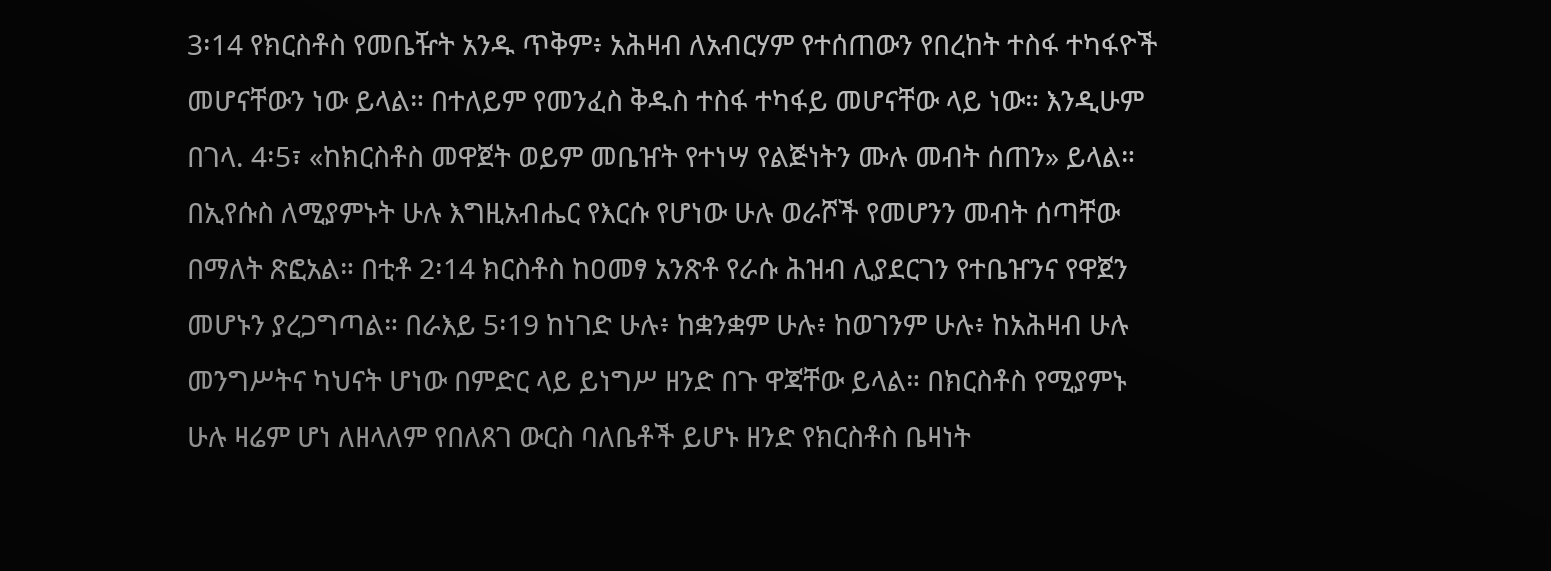3፡14 የክርስቶስ የመቤዥት አንዱ ጥቅም፥ አሕዛብ ለአብርሃም የተሰጠውን የበረከት ተስፋ ተካፋዮች መሆናቸውን ነው ይላል። በተለይም የመንፈስ ቅዱስ ተስፋ ተካፋይ መሆናቸው ላይ ነው። እንዲሁም በገላ. 4፡5፣ «ከክርስቶስ መዋጀት ወይም መቤዠት የተነሣ የልጅነትን ሙሉ መብት ሰጠን» ይላል። በኢየሱስ ለሚያምኑት ሁሉ እግዚአብሔር የእርሱ የሆነው ሁሉ ወራሾች የመሆንን መብት ሰጣቸው በማለት ጽፎአል። በቲቶ 2፡14 ክርስቶስ ከዐመፃ አንጽቶ የራሱ ሕዝብ ሊያደርገን የተቤዠንና የዋጀን መሆኑን ያረጋግጣል። በራእይ 5፡19 ከነገድ ሁሉ፥ ከቋንቋም ሁሉ፥ ከወገንም ሁሉ፥ ከአሕዛብ ሁሉ መንግሥትና ካህናት ሆነው በምድር ላይ ይነግሥ ዘንድ በጉ ዋጃቸው ይላል። በክርስቶስ የሚያምኑ ሁሉ ዛሬም ሆነ ለዘላለም የበለጸገ ውርስ ባለቤቶች ይሆኑ ዘንድ የክርስቶስ ቤዛነት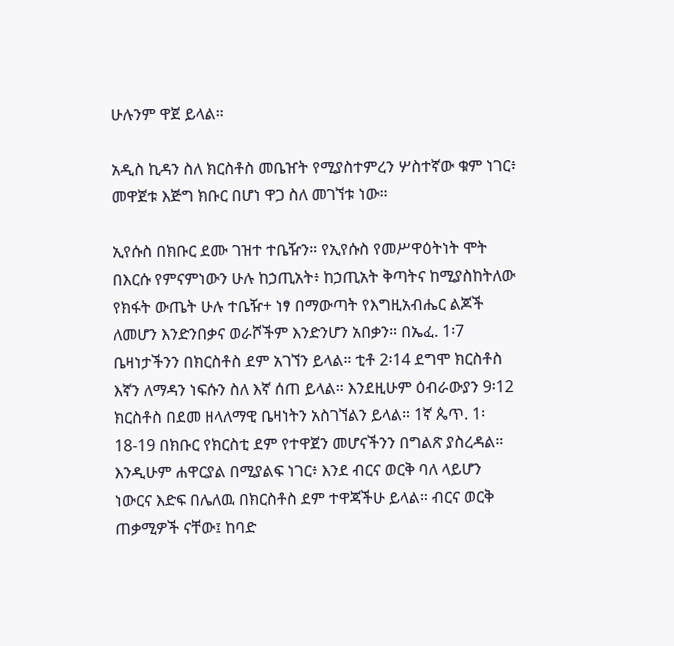ሁሉንም ዋጀ ይላል።

አዲስ ኪዳን ስለ ክርስቶስ መቤዠት የሚያስተምረን ሦስተኛው ቁም ነገር፥ መዋጀቱ እጅግ ክቡር በሆነ ዋጋ ስለ መገኘቱ ነው።

ኢየሱስ በክቡር ደሙ ገዝተ ተቤዥን። የኢየሱስ የመሥዋዕትነት ሞት በእርሱ የምናምነውን ሁሉ ከኃጢአት፥ ከኃጢአት ቅጣትና ከሚያስከትለው የክፋት ውጤት ሁሉ ተቤዥ+ ነፃ በማውጣት የእግዚአብሔር ልጆች ለመሆን እንድንበቃና ወራሾችም እንድንሆን አበቃን። በኤፈ. 1፡7 ቤዛነታችንን በክርስቶስ ደም አገኘን ይላል። ቲቶ 2፡14 ደግሞ ክርስቶስ እኛን ለማዳን ነፍሱን ስለ እኛ ሰጠ ይላል። እንደዚሁም ዕብራውያን 9፡12 ክርስቶስ በደመ ዘላለማዊ ቤዛነትን አስገኘልን ይላል። 1ኛ ጴጥ. 1፡18-19 በክቡር የክርስቲ ደም የተዋጀን መሆናችንን በግልጽ ያስረዳል። እንዲሁም ሐዋርያል በሚያልፍ ነገር፥ እንደ ብርና ወርቅ ባለ ላይሆን ነውርና እድፍ በሌለዉ በክርስቶስ ደም ተዋጃችሁ ይላል። ብርና ወርቅ ጠቃሚዎች ናቸው፤ ከባድ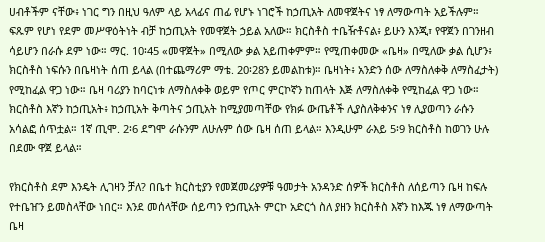ሀብቶችም ናቸው፥ ነገር ግን በዚህ ዓለም ላይ አላፊና ጠፊ የሆኑ ነገሮች ከኃጢአት ለመዋጀትና ነፃ ለማውጣት አይችሉም። ፍጹም የሆነ የደም መሥዋዕትነት ብቻ ከኃጢአት የመዋጀት ኃይል አለው። ክርስቶስ ተቤዥቶናል፥ ይሁን እንጂ፣ የዋጀን በገንዘብ ሳይሆን በራሱ ደም ነው። ማር. 10፡45 «መዋጀት» በሚለው ቃል አይጠቀምም። የሚጠቀመው «ቤዛ» በሚለው ቃል ሲሆን፥ ክርስቶስ ነፍሱን በቤዛነት ሰጠ ይላል (በተጨማሪም ማቴ. 20፡28ን ይመልከቱ)። ቤዛነት፥ አንድን ሰው ለማስለቀቅ ለማስፈታት) የሚከፈል ዋጋ ነው። ቤዛ ባሪያን ከባርነቱ ለማስለቀቅ ወይም የጦር ምርኮኛን ከጠላት እጅ ለማስለቀቅ የሚከፈል ዋጋ ነው። ክርስቶስ እኛን ከኃጢአት፥ ከኃጢአት ቅጣትና ኃጢአት ከሚያመጣቸው የክፉ ውጤቶች ሊያስለቅቀንና ነፃ ሊያወጣን ራሱን አሳልፎ ሰጥቷል። 1ኛ ጢሞ. 2፡6 ደግሞ ራሱንም ለሁሉም ሰው ቤዛ ሰጠ ይላል። እንዲሁም ራእይ 5፡9 ክርስቶስ ከወገን ሁሉ በደሙ ዋጀ ይላል።

የክርስቶስ ደም እንዴት ሊገዛን ቻለ? በቤተ ክርስቲያን የመጀመሪያዎቹ ዓመታት አንዳንድ ሰዎች ክርስቶስ ለሰይጣን ቤዛ ከፍሉ የተቤዠን ይመስላቸው ነበር። እንደ መሰላቸው ሰይጣን የኃጢአት ምርኮ አድርጎ ስለ ያዘን ክርስቶስ እኛን ከእጁ ነፃ ለማውጣት ቤዛ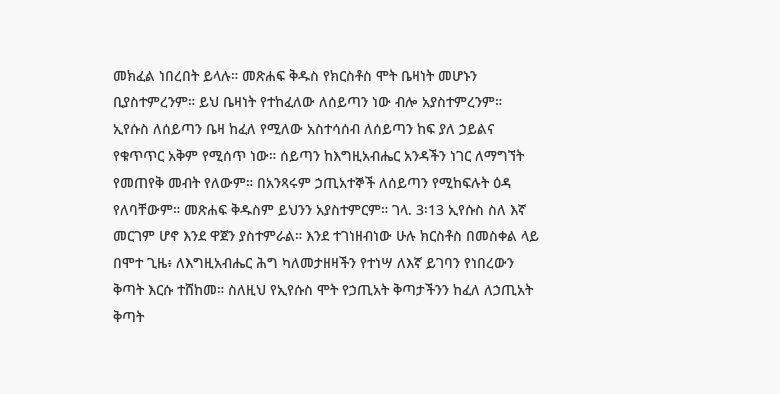መክፈል ነበረበት ይላሉ። መጽሐፍ ቅዱስ የክርስቶስ ሞት ቤዛነት መሆኑን ቢያስተምረንም። ይህ ቤዛነት የተከፈለው ለሰይጣን ነው ብሎ አያስተምረንም። ኢየሱስ ለሰይጣን ቤዛ ከፈለ የሚለው አስተሳሰብ ለሰይጣን ከፍ ያለ ኃይልና የቁጥጥር አቅም የሚሰጥ ነው። ሰይጣን ከእግዚአብሔር አንዳችን ነገር ለማግኘት የመጠየቅ መብት የለውም። በአንጻሩም ኃጢአተኞች ለሰይጣን የሚከፍሉት ዕዳ የለባቸውም። መጽሐፍ ቅዱስም ይህንን አያስተምርም። ገላ. 3፡13 ኢየሱስ ስለ እኛ መርገም ሆኖ እንደ ዋጀን ያስተምራል። እንደ ተገነዘብነው ሁሉ ክርስቶስ በመስቀል ላይ በሞተ ጊዜ፥ ለእግዚአብሔር ሕግ ካለመታዘዛችን የተነሣ ለእኛ ይገባን የነበረውን ቅጣት እርሱ ተሸከመ። ስለዚህ የኢየሱስ ሞት የኃጢአት ቅጣታችንን ከፈለ ለኃጢአት ቅጣት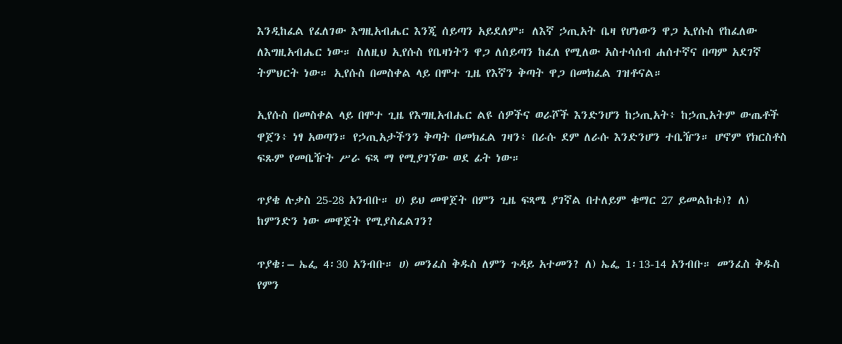እንዲከፈል የፈለገው እግዚአብሔር እንጂ ሰይጣን አይደለም። ለእኛ ኃጢአት ቤዛ የሆነውን ዋጋ ኢየሱስ የከፈለው ለእግዚአብሔር ነው። ስለዚህ ኢየሱስ የቤዛነትን ዋጋ ለሰይጣን ከፈለ የሚለው አስተሳሰብ ሐሰተኛና በጣም አደገኛ ትምህርት ነው። ኢየሱስ በመስቀል ላይ በሞተ ጊዜ የእኛን ቅጣት ዋጋ በመክፈል ገዝቶናል።

ኢየሱስ በመስቀል ላይ በሞተ ጊዜ የእግዚአብሔር ልዩ ሰዎችና ወራሾች እንድንሆን ከኃጢአት፥ ከኃጢአትም ውጤቶች ዋጀን፥ ነፃ አወጣን። የኃጢአታችንን ቅጣት በመክፈል ገዛን፥ በራሱ ደም ለራሱ እንድንሆን ተቤዥን። ሆኖም የክርስቶስ ፍጹም የመቤዥት ሥራ ፍጻ ማ የሚያገኘው ወደ ፊት ነው።

ጥያቄ ሉቃስ 25-28 አንብቡ። ሀ) ይህ መዋጀት በምን ጊዜ ፍጻሜ ያገኛል በተለይም ቁማር 27 ይመልከቱ)? ለ) ከምንድን ነው መዋጀት የሚያስፈልገን?

ጥያቄ፡– ኤፌ 4፡30 አንብቡ። ሀ) መንፈስ ቅዱስ ለምን ጉዳይ አተመን? ለ) ኤፌ 1፡13-14 አንብቡ። መንፈስ ቅዱስ የምን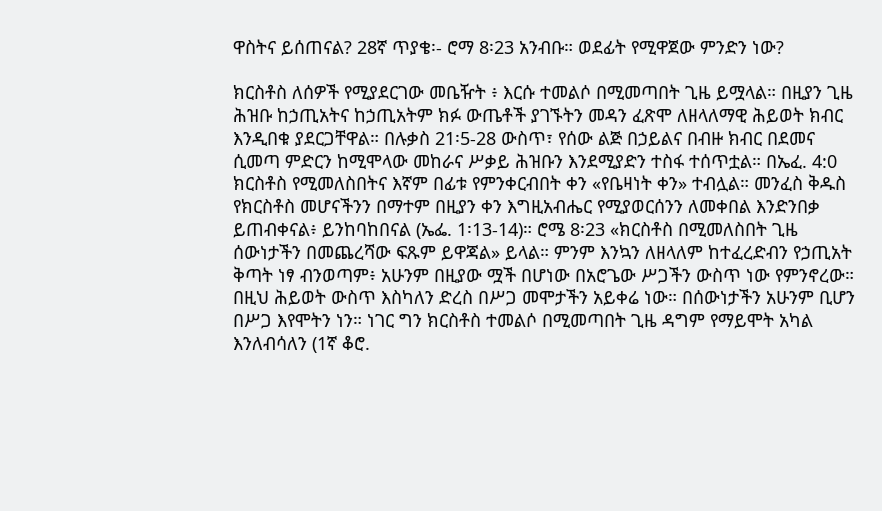ዋስትና ይሰጠናል? 28ኛ ጥያቄ፡- ሮማ 8፡23 አንብቡ። ወደፊት የሚዋጀው ምንድን ነው?

ክርስቶስ ለሰዎች የሚያደርገው መቤዥት ፥ እርሱ ተመልሶ በሚመጣበት ጊዜ ይሟላል። በዚያን ጊዜ ሕዝቡ ከኃጢአትና ከኃጢአትም ክፉ ውጤቶች ያገኙትን መዳን ፈጽሞ ለዘላለማዊ ሕይወት ክብር እንዲበቁ ያደርጋቸዋል። በሉቃስ 21፡5-28 ውስጥ፣ የሰው ልጅ በኃይልና በብዙ ክብር በደመና ሲመጣ ምድርን ከሚሞላው መከራና ሥቃይ ሕዝቡን እንደሚያድን ተስፋ ተሰጥቷል። በኤፈ. 4:0 ክርስቶስ የሚመለስበትና እኛም በፊቱ የምንቀርብበት ቀን «የቤዛነት ቀን» ተብሏል። መንፈስ ቅዱስ የክርስቶስ መሆናችንን በማተም በዚያን ቀን እግዚአብሔር የሚያወርሰንን ለመቀበል እንድንበቃ ይጠብቀናል፥ ይንከባከበናል (ኤፌ. 1፡13-14)። ሮሜ 8፡23 «ክርስቶስ በሚመለስበት ጊዜ ሰውነታችን በመጨረሻው ፍጹም ይዋጃል» ይላል። ምንም እንኳን ለዘላለም ከተፈረድብን የኃጢአት ቅጣት ነፃ ብንወጣም፥ አሁንም በዚያው ሟች በሆነው በአሮጌው ሥጋችን ውስጥ ነው የምንኖረው። በዚህ ሕይወት ውስጥ እስካለን ድረስ በሥጋ መሞታችን አይቀሬ ነው። በሰውነታችን አሁንም ቢሆን በሥጋ እየሞትን ነን። ነገር ግን ክርስቶስ ተመልሶ በሚመጣበት ጊዜ ዳግም የማይሞት አካል እንለብሳለን (1ኛ ቆሮ.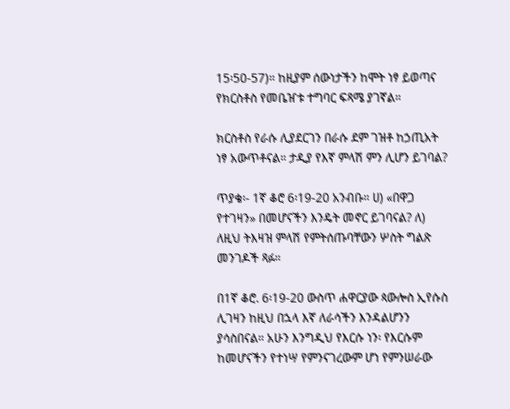15፡50-57)። ከዚያም ሰውነታችን ከሞት ነፃ ይወጣና የክርስቶስ የመቤዠቱ ተግባር ፍጻሜ ያገኛል።

ክርስቶስ የራሱ ሊያደርገን በራሱ ደም ገዝቶ ከኃጢአት ነፃ አውጥቶናል። ታዲያ የእኛ ምላሽ ምን ሊሆን ይገባል?

ጥያቄ፡- 1ኛ ቆሮ 6፡19-20 አንብቡ። ሀ) «በዋጋ የተገዛን» በመሆናችን እንዴት መኖር ይገባናል? ለ) ለዚህ ትእዛዝ ምላሽ የምትሰጡባቸውን ሦስት ግልጽ መንገዶች ጻፉ።

በ1ኛ ቆሮ. 6፡19-20 ውስጥ ሐዋርያው ጳውሎስ ኢየሱስ ሊገዛን ከዚህ በኋላ እኛ ለራሳችን እንዳልሆንን ያሳስበናል። አሁን እንግዲህ የእርሱ ነን፡ የእርሱም ከመሆናችን የተነሣ የምንናገረውም ሆነ የምንሠራው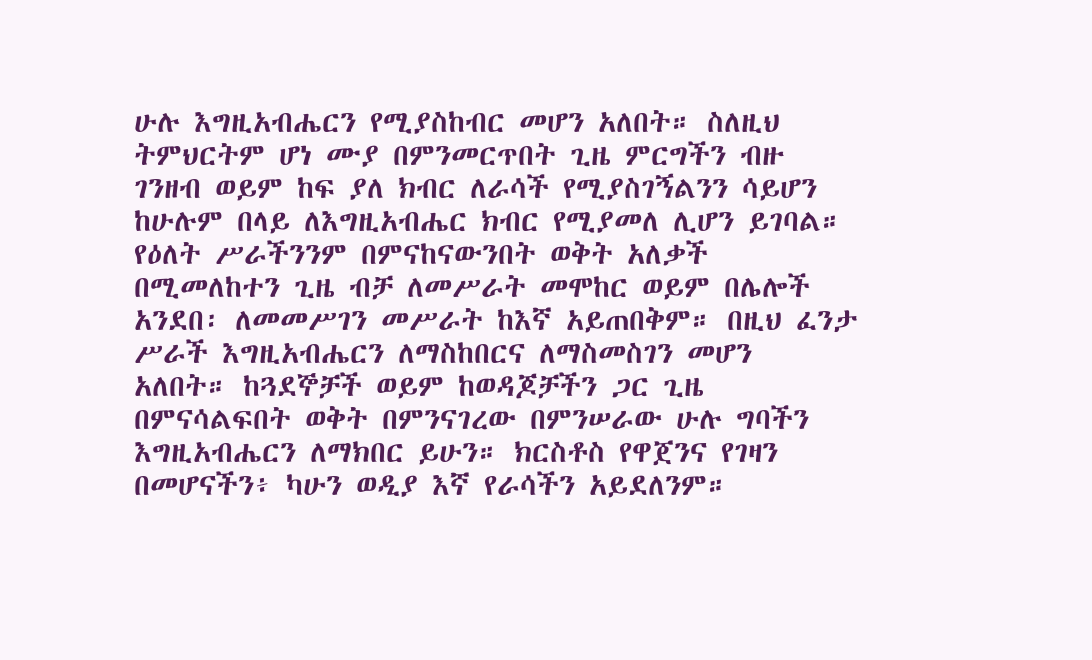ሁሉ እግዚአብሔርን የሚያስከብር መሆን አለበት። ስለዚህ ትምህርትም ሆነ ሙያ በምንመርጥበት ጊዜ ምርግችን ብዙ ገንዘብ ወይም ከፍ ያለ ክብር ለራሳች የሚያስገኝልንን ሳይሆን ከሁሉም በላይ ለእግዚአብሔር ክብር የሚያመለ ሊሆን ይገባል። የዕለት ሥራችንንም በምናከናውንበት ወቅት አለቃች በሚመለከተን ጊዜ ብቻ ለመሥራት መሞከር ወይም በሌሎች አንደበ፡ ለመመሥገን መሥራት ከእኛ አይጠበቅም። በዚህ ፈንታ ሥራች እግዚአብሔርን ለማስከበርና ለማስመስገን መሆን አለበት። ከጓደኞቻች ወይም ከወዳጆቻችን ጋር ጊዜ በምናሳልፍበት ወቅት በምንናገረው በምንሠራው ሁሉ ግባችን እግዚአብሔርን ለማክበር ይሁን። ክርስቶስ የዋጀንና የገዛን በመሆናችን፥ ካሁን ወዲያ እኛ የራሳችን አይደለንም።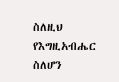ስለዚህ የእግዚአብሔር ስለሆን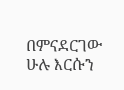በምናደርገው ሁሉ እርሱን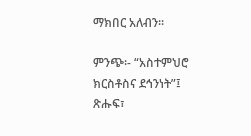ማክበር አለብን።

ምንጭ፡- “አስተምህሮ ክርስቶስና ደኅንነት”፤ ጽሑፍ፣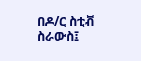በዶ/ር ስቲቭ ስራውስ፤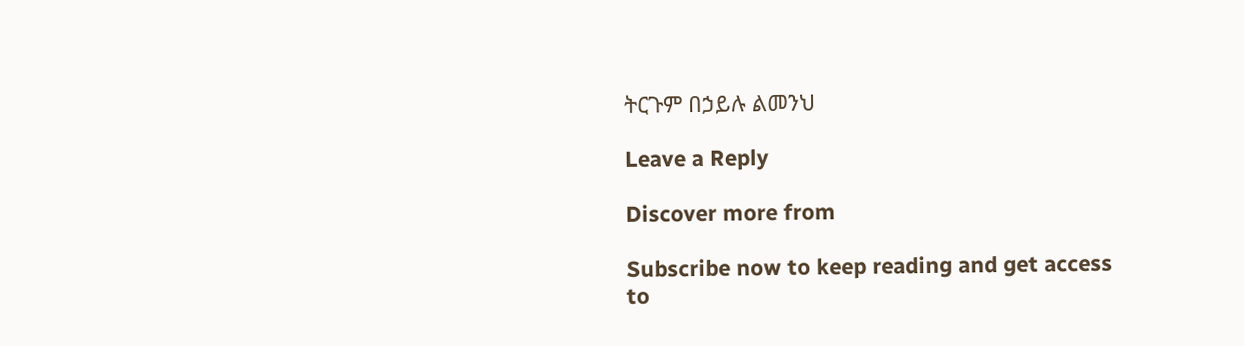ትርጉም በኃይሉ ልመንህ

Leave a Reply

Discover more from

Subscribe now to keep reading and get access to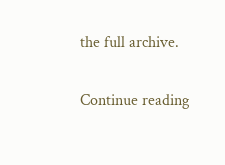the full archive.

Continue reading